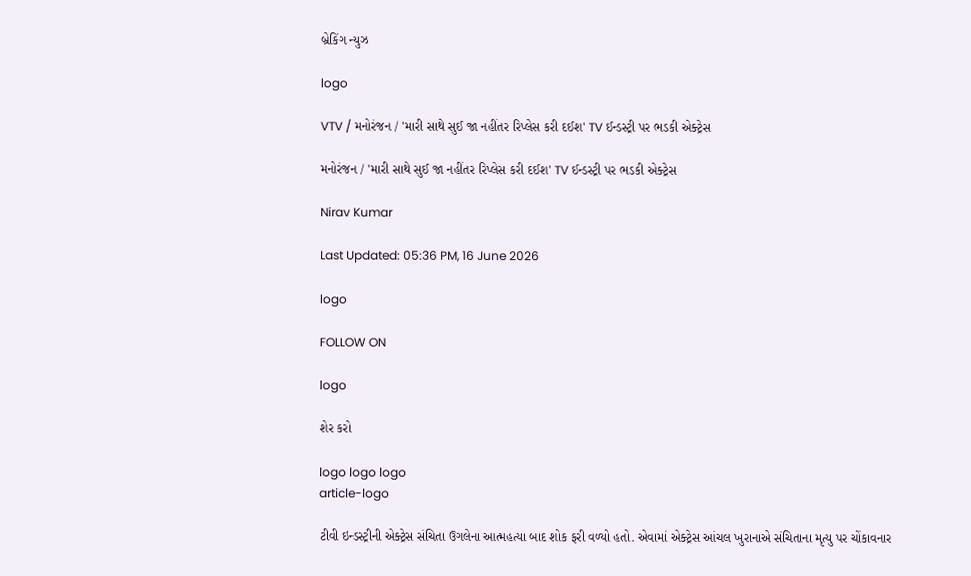બ્રેકિંગ ન્યુઝ

logo

VTV / મનોરંજન / 'મારી સાથે સુઈ જા નહીંતર રિપ્લેસ કરી દઈશ' TV ઈન્ડસ્ટ્રી પર ભડકી એક્ટ્રેસ

મનોરંજન / 'મારી સાથે સુઈ જા નહીંતર રિપ્લેસ કરી દઈશ' TV ઈન્ડસ્ટ્રી પર ભડકી એક્ટ્રેસ

Nirav Kumar

Last Updated: 05:36 PM, 16 June 2026

logo

FOLLOW ON

logo

શેર કરો

logo logo logo
article-logo

ટીવી ઇન્ડસ્ટ્રીની એક્ટ્રેસ સંચિતા ઉગલેના આત્મહત્યા બાદ શોક ફરી વળ્યો હતો. એવામાં એક્ટ્રેસ આંચલ ખુરાનાએ સંચિતાના મૃત્યુ પર ચોંકાવનાર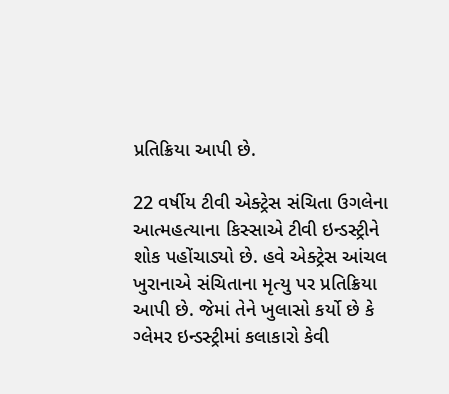પ્રતિક્રિયા આપી છે.

22 વર્ષીય ટીવી એક્ટ્રેસ સંચિતા ઉગલેના આત્મહત્યાના કિસ્સાએ ટીવી ઇન્ડસ્ટ્રીને શોક પહોંચાડ્યો છે. હવે એક્ટ્રેસ આંચલ ખુરાનાએ સંચિતાના મૃત્યુ પર પ્રતિક્રિયા આપી છે. જેમાં તેને ખુલાસો કર્યો છે કે ગ્લેમર ઇન્ડસ્ટ્રીમાં કલાકારો કેવી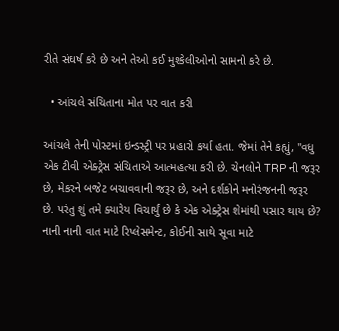રીતે સંઘર્ષ કરે છે અને તેઓ કઈ મુશ્કેલીઓનો સામનો કરે છે.

  • આંચલે સંચિતાના મોત પર વાત કરી

આંચલે તેની પોસ્ટમાં ઇન્ડસ્ટ્રી પર પ્રહારો કર્યા હતા. જેમાં તેને કહ્યું, "વધુ એક ટીવી એક્ટ્રેસ સંચિતાએ આત્મહત્યા કરી છે. ચેનલોને TRP ની જરૂર છે, મેકરને બજેટ બચાવવાની જરૂર છે, અને દર્શકોને મનોરંજનની જરૂર છે. પરંતુ શું તમે ક્યારેય વિચાર્યું છે કે એક એક્ટ્રેસ શેમાંથી પસાર થાય છે? નાની નાની વાત માટે રિપ્લેસમેન્ટ, કોઈની સાથે સૂવા માટે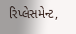રિપ્લેસમેન્ટ,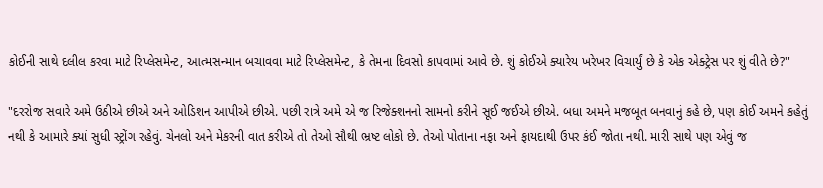કોઈની સાથે દલીલ કરવા માટે રિપ્લેસમેન્ટ, આત્મસન્માન બચાવવા માટે રિપ્લેસમેન્ટ, કે તેમના દિવસો કાપવામાં આવે છે. શું કોઈએ ક્યારેય ખરેખર વિચાર્યું છે કે એક એક્ટ્રેસ પર શું વીતે છે?"

"દરરોજ સવારે અમે ઉઠીએ છીએ અને ઓડિશન આપીએ છીએ. પછી રાત્રે અમે એ જ રિજેક્શનનો સામનો કરીને સૂઈ જઈએ છીએ. બધા અમને મજબૂત બનવાનું કહે છે, પણ કોઈ અમને કહેતું નથી કે આમારે ક્યાં સુધી સ્ટ્રોંગ રહેવું. ચેનલો અને મેકરની વાત કરીએ તો તેઓ સૌથી ભ્રષ્ટ લોકો છે. તેઓ પોતાના નફા અને ફાયદાથી ઉપર કંઈ જોતા નથી. મારી સાથે પણ એવું જ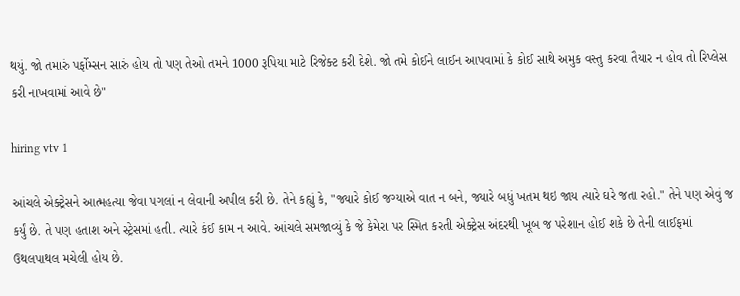થયું. જો તમારું પર્ફોમ્સન સારું હોય તો પણ તેઓ તમને 1000 રૂપિયા માટે રિજેક્ટ કરી દેશે. જો તમે કોઈને લાઈન આપવામાં કે કોઈ સાથે અમુક વસ્તુ કરવા તૈયાર ન હોવ તો રિપ્લેસ કરી નાખવામાં આવે છે"

hiring vtv 1

આંચલે એક્ટ્રેસને આત્મહત્યા જેવા પગલાં ન લેવાની અપીલ કરી છે. તેને કહ્યું કે, "જ્યારે કોઈ જગ્યાએ વાત ન બને, જ્યારે બધું ખતમ થઇ જાય ત્યારે ઘરે જતા રહો." તેને પણ એવું જ કર્યું છે. તે પણ હતાશ અને સ્ટ્રેસમાં હતી. ત્યારે કંઈ કામ ન આવે. આંચલે સમજાવ્યું કે જે કેમેરા પર સ્મિત કરતી એક્ટ્રેસ અંદરથી ખૂબ જ પરેશાન હોઈ શકે છે તેની લાઈફમાં ઉથલપાથલ મચેલી હોય છે.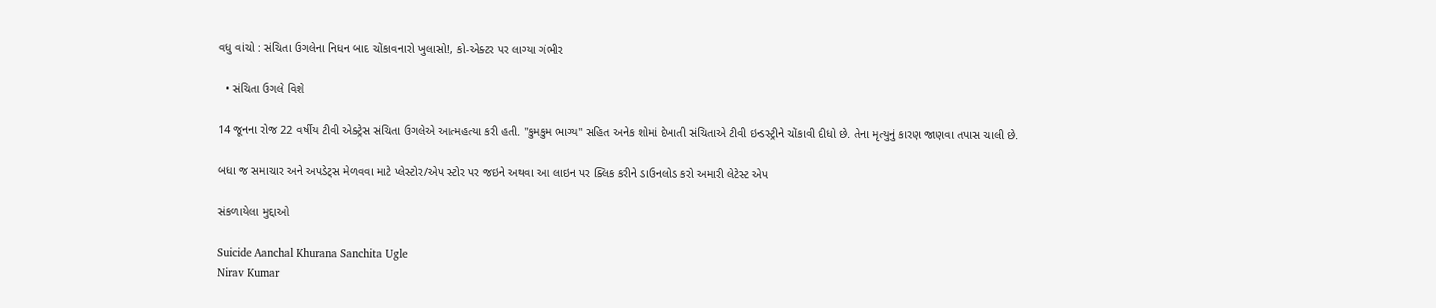વધુ વાંચો : સંચિતા ઉગલેના નિધન બાદ ચોંકાવનારો ખુલાસો!, કો-એક્ટર પર લાગ્યા ગંભીર

  • સંચિતા ઉગલે વિશે

14 જૂનના રોજ 22 વર્ષીય ટીવી એક્ટ્રેસ સંચિતા ઉગલેએ આત્મહત્યા કરી હતી. "કુમકુમ ભાગ્ય" સહિત અનેક શોમાં દેખાતી સંચિતાએ ટીવી ઇન્ડસ્ટ્રીને ચોંકાવી દીધો છે. તેના મૃત્યુનું કારણ જાણવા તપાસ ચાલી છે.

બધા જ સમાચાર અને અપડેટ્સ મેળવવા માટે પ્લેસ્ટોર/એપ સ્ટોર પર જઇને અથવા આ લાઇન પર ક્લિક કરીને ડાઉનલોડ કરો અમારી લેટેસ્ટ એપ

સંકળાયેલા મુદ્દાઓ

Suicide Aanchal Khurana Sanchita Ugle
Nirav Kumar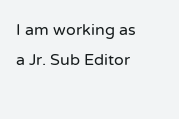I am working as a Jr. Sub Editor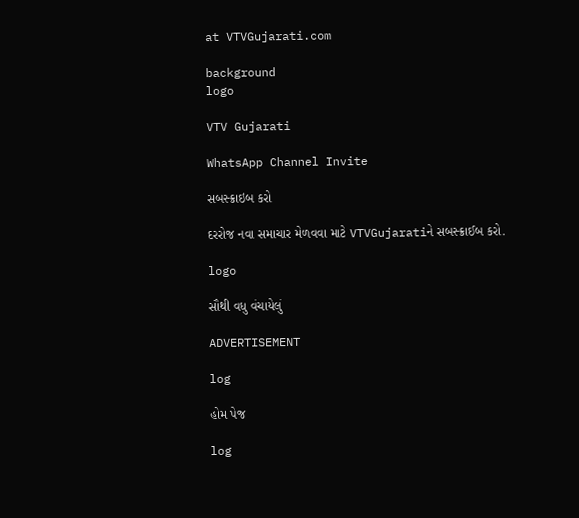at VTVGujarati.com

background
logo

VTV Gujarati

WhatsApp Channel Invite

સબસ્ક્રાઇબ કરો

દરરોજ નવા સમાચાર મેળવવા માટે VTVGujaratiને સબસ્ક્રાઈબ કરો.

logo

સૌથી વધુ વંચાયેલું

ADVERTISEMENT

log

હોમ પેજ

log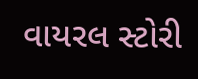વાયરલ સ્ટોરી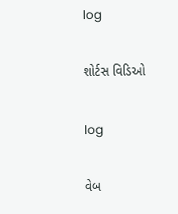log

શોર્ટસ વિડિઓ

log

વેબ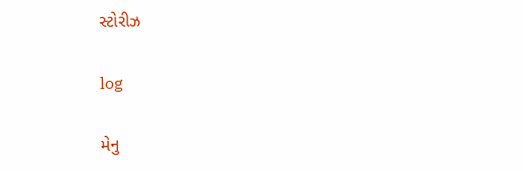સ્ટોરીઝ

log

મેનુ